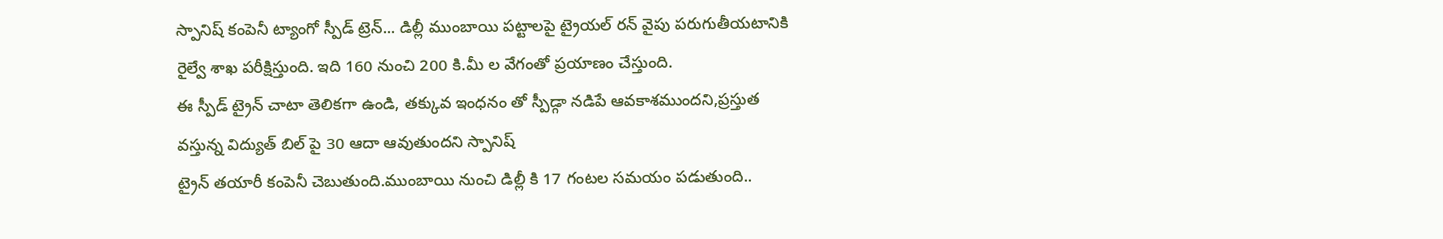స్పానిష్ కంపెనీ ట్యాంగో స్పీడ్ ట్రెన్... డిల్లీ ముంబాయి పట్టాలపై ట్రైయల్ రన్ వైపు పరుగుతీయటానికి
రైల్వే శాఖ పరీక్షిస్తుంది. ఇది 160 నుంచి 200 కి.మీ ల వేగంతో ప్రయాణం చేస్తుంది.
ఈ స్పీడ్ ట్రైన్ చాటా తెలికగా ఉండి, తక్కువ ఇంధనం తో స్పీడ్గా నడిపే ఆవకాశముందని,ప్రస్తుత వస్తున్న విద్యుత్ బిల్ పై 30 ఆదా ఆవుతుందని స్పానిష్
ట్రైన్ తయారీ కంపెనీ చెబుతుంది.ముంబాయి నుంచి డిల్లీ కి 17 గంటల సమయం పడుతుంది..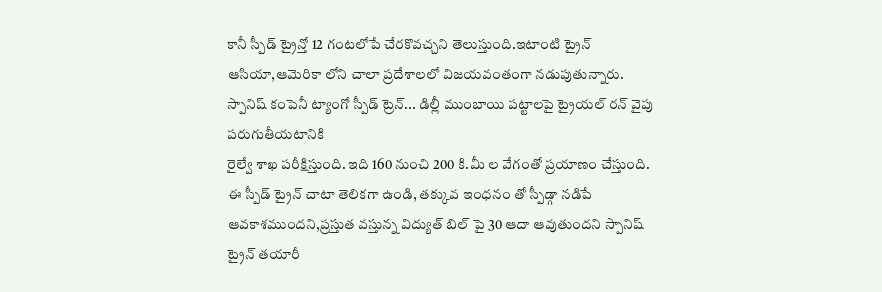కానీ స్పీడ్ ట్రైన్తో 12 గంటలోపే చేరకొవచ్చని తెలుస్తుంది.ఇటాంటి ట్రైన్
ఆసియా,ఆమెరికా లోని చాలా ప్రదేశాలలో విజయవంతంగా నడుపుతున్నారు.
స్పానిష్ కంపెనీ ట్యాంగో స్పీడ్ ట్రెన్... డిల్లీ ముంబాయి పట్టాలపై ట్రైయల్ రన్ వైపు పరుగుతీయటానికి
రైల్వే శాఖ పరీక్షిస్తుంది. ఇది 160 నుంచి 200 కి.మీ ల వేగంతో ప్రయాణం చేస్తుంది.
ఈ స్పీడ్ ట్రైన్ చాటా తెలికగా ఉండి, తక్కువ ఇంధనం తో స్పీడ్గా నడిపే ఆవకాశముందని,ప్రస్తుత వస్తున్న విద్యుత్ బిల్ పై 30 ఆదా ఆవుతుందని స్పానిష్
ట్రైన్ తయారీ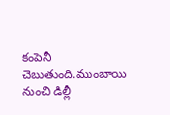కంపెనీ చెబుతుంది.ముంబాయి నుంచి డిల్లీ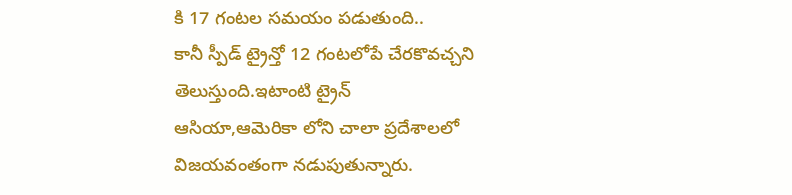కి 17 గంటల సమయం పడుతుంది..
కానీ స్పీడ్ ట్రైన్తో 12 గంటలోపే చేరకొవచ్చని తెలుస్తుంది.ఇటాంటి ట్రైన్
ఆసియా,ఆమెరికా లోని చాలా ప్రదేశాలలో విజయవంతంగా నడుపుతున్నారు.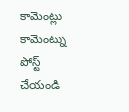కామెంట్లు
కామెంట్ను పోస్ట్ చేయండి